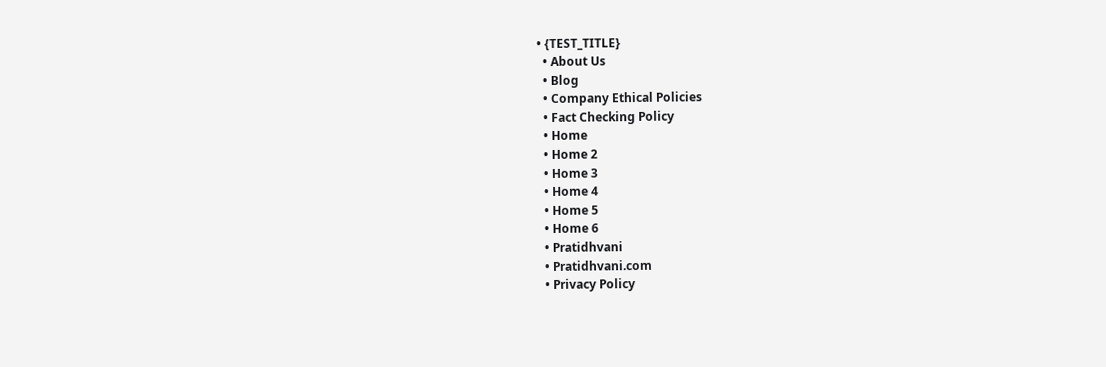• {TEST_TITLE}
  • About Us
  • Blog
  • Company Ethical Policies
  • Fact Checking Policy
  • Home
  • Home 2
  • Home 3
  • Home 4
  • Home 5
  • Home 6
  • Pratidhvani
  • Pratidhvani.com
  • Privacy Policy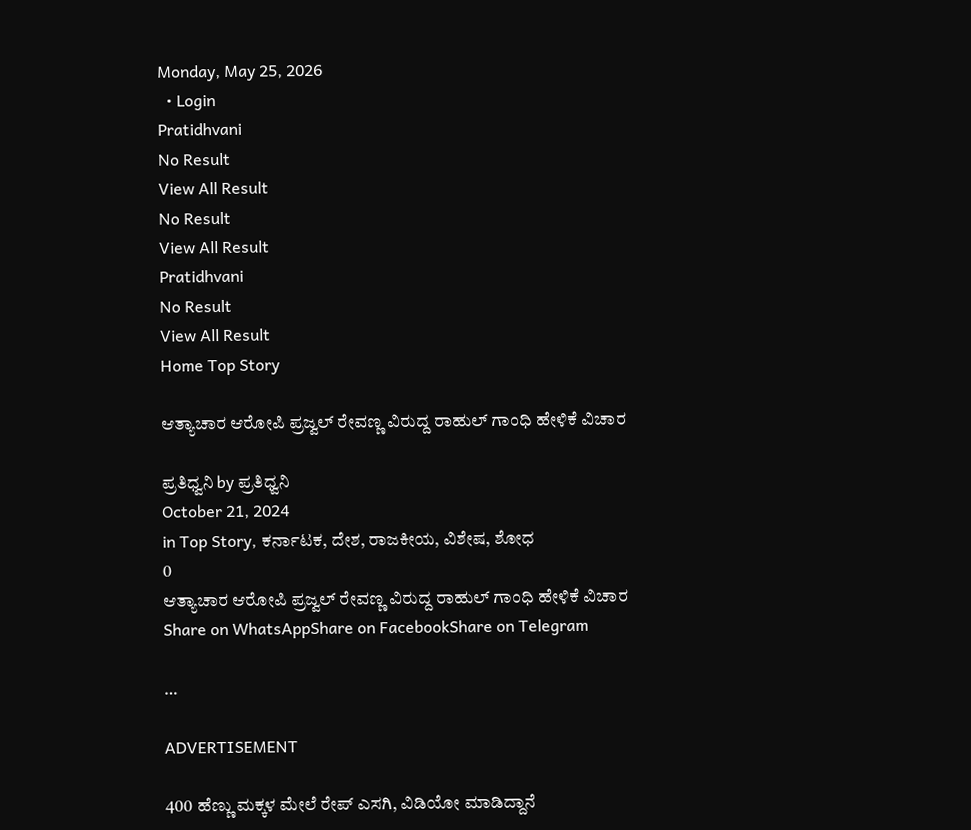Monday, May 25, 2026
  • Login
Pratidhvani
No Result
View All Result
No Result
View All Result
Pratidhvani
No Result
View All Result
Home Top Story

ಆತ್ಯಾಚಾರ ಆರೋಪಿ ಪ್ರಜ್ವಲ್ ರೇವಣ್ಣ ವಿರುದ್ದ ರಾಹುಲ್ ಗಾಂಧಿ ಹೇಳಿಕೆ ವಿಚಾರ

ಪ್ರತಿಧ್ವನಿ by ಪ್ರತಿಧ್ವನಿ
October 21, 2024
in Top Story, ಕರ್ನಾಟಕ, ದೇಶ, ರಾಜಕೀಯ, ವಿಶೇಷ, ಶೋಧ
0
ಆತ್ಯಾಚಾರ ಆರೋಪಿ ಪ್ರಜ್ವಲ್ ರೇವಣ್ಣ ವಿರುದ್ದ ರಾಹುಲ್ ಗಾಂಧಿ ಹೇಳಿಕೆ ವಿಚಾರ
Share on WhatsAppShare on FacebookShare on Telegram

…

ADVERTISEMENT

400 ಹೆಣ್ಣು ಮಕ್ಕಳ ಮೇಲೆ ರೇಪ್ ಎಸಗಿ, ವಿಡಿಯೋ ಮಾಡಿದ್ದಾನೆ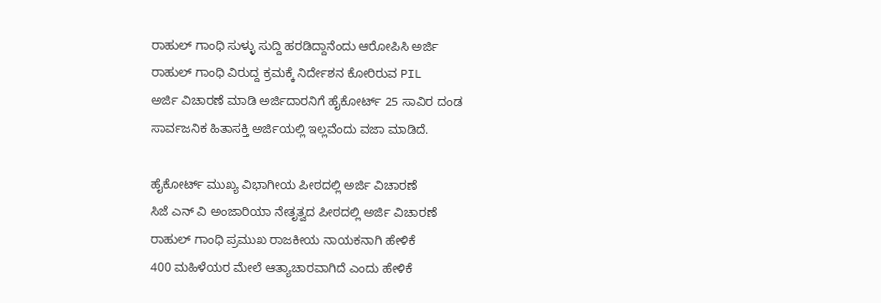ರಾಹುಲ್ ಗಾಂಧಿ ಸುಳ್ಳು ಸುದ್ದಿ ಹರಡಿದ್ದಾನೆಂದು ಆರೋಪಿಸಿ ಅರ್ಜಿ
ರಾಹುಲ್ ಗಾಂಧಿ ವಿರುದ್ದ ಕ್ರಮಕ್ಕೆ ನಿರ್ದೇಶನ ಕೋರಿರುವ PIL
ಅರ್ಜಿ ವಿಚಾರಣೆ ಮಾಡಿ ಅರ್ಜಿದಾರನಿಗೆ ಹೈಕೋರ್ಟ್ 25 ಸಾವಿರ ದಂಡ
ಸಾರ್ವಜನಿಕ ಹಿತಾಸಕ್ತಿ ಅರ್ಜಿಯಲ್ಲಿ ಇಲ್ಲವೆಂದು ವಜಾ ಮಾಡಿದೆ.

ಹೈಕೋರ್ಟ್ ಮುಖ್ಯ ವಿಭಾಗೀಯ ಪೀಠದಲ್ಲಿ ಅರ್ಜಿ ವಿಚಾರಣೆ
ಸಿಜೆ ಎನ್ ವಿ ಅಂಜಾರಿಯಾ ನೇತೃತ್ವದ ಪೀಠದಲ್ಲಿ ಅರ್ಜಿ ವಿಚಾರಣೆ
ರಾಹುಲ್ ಗಾಂಧಿ ಪ್ರಮುಖ ರಾಜಕೀಯ ನಾಯಕನಾಗಿ ಹೇಳಿಕೆ
400 ಮಹಿಳೆಯರ ಮೇಲೆ ಆತ್ಯಾಚಾರವಾಗಿದೆ ಎಂದು ಹೇಳಿಕೆ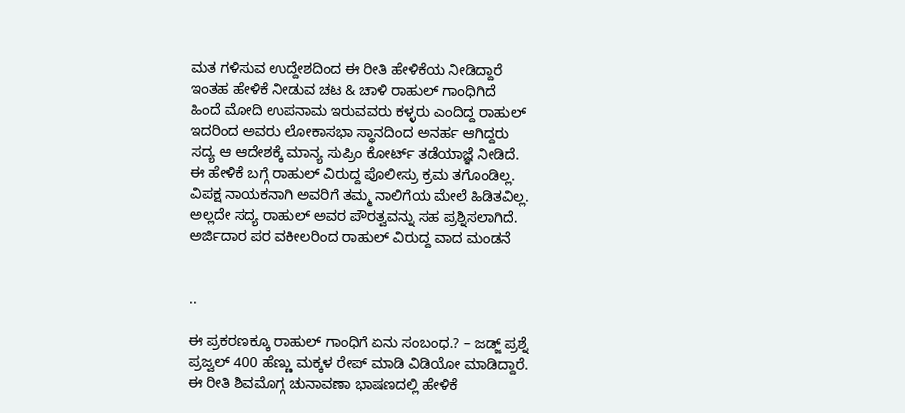ಮತ ಗಳಿಸುವ ಉದ್ದೇಶದಿಂದ ಈ ರೀತಿ ಹೇಳಿಕೆಯ ನೀಡಿದ್ದಾರೆ
ಇಂತಹ ಹೇಳಿಕೆ ನೀಡುವ ಚಟ & ಚಾಳಿ ರಾಹುಲ್ ಗಾಂಧಿಗಿದೆ
ಹಿಂದೆ ಮೋದಿ ಉಪನಾಮ ಇರುವವರು ಕಳ್ಳರು ಎಂದಿದ್ದ ರಾಹುಲ್
ಇದರಿಂದ ಅವರು ಲೋಕಾಸಭಾ ಸ್ಥಾನದಿಂದ ಅನರ್ಹ ಆಗಿದ್ದರು
ಸದ್ಯ ಆ ಆದೇಶಕ್ಕೆ ಮಾನ್ಯ ಸುಪ್ರಿಂ ಕೋರ್ಟ್ ತಡೆಯಾಜ್ಞೆ ನೀಡಿದೆ.
ಈ ಹೇಳಿಕೆ ಬಗ್ಗೆ ರಾಹುಲ್ ವಿರುದ್ದ ಪೊಲೀಸ್ರು ಕ್ರಮ ತಗೊಂಡಿಲ್ಲ.
ವಿಪಕ್ಷ ನಾಯಕನಾಗಿ ಅವರಿಗೆ ತಮ್ಮ ನಾಲಿಗೆಯ ಮೇಲೆ ಹಿಡಿತವಿಲ್ಲ.
ಅಲ್ಲದೇ ಸದ್ಯ ರಾಹುಲ್ ಅವರ ಪೌರತ್ವವನ್ನು ಸಹ ಪ್ರಶ್ನಿಸಲಾಗಿದೆ.
ಅರ್ಜಿದಾರ ಪರ ವಕೀಲರಿಂದ ರಾಹುಲ್ ವಿರುದ್ದ ವಾದ ಮಂಡನೆ


..

ಈ ಪ್ರಕರಣಕ್ಕೂ ರಾಹುಲ್ ಗಾಂಧಿಗೆ ಏನು ಸಂಬಂಧ.? – ಜಡ್ಜ್ ಪ್ರಶ್ನೆ
ಪ್ರಜ್ವಲ್ 400 ಹೆಣ್ಣು ಮಕ್ಕಳ ರೇಪ್ ಮಾಡಿ ವಿಡಿಯೋ ಮಾಡಿದ್ದಾರೆ.
ಈ ರೀತಿ ಶಿವಮೊಗ್ಗ ಚುನಾವಣಾ ಭಾಷಣದಲ್ಲಿ ಹೇಳಿಕೆ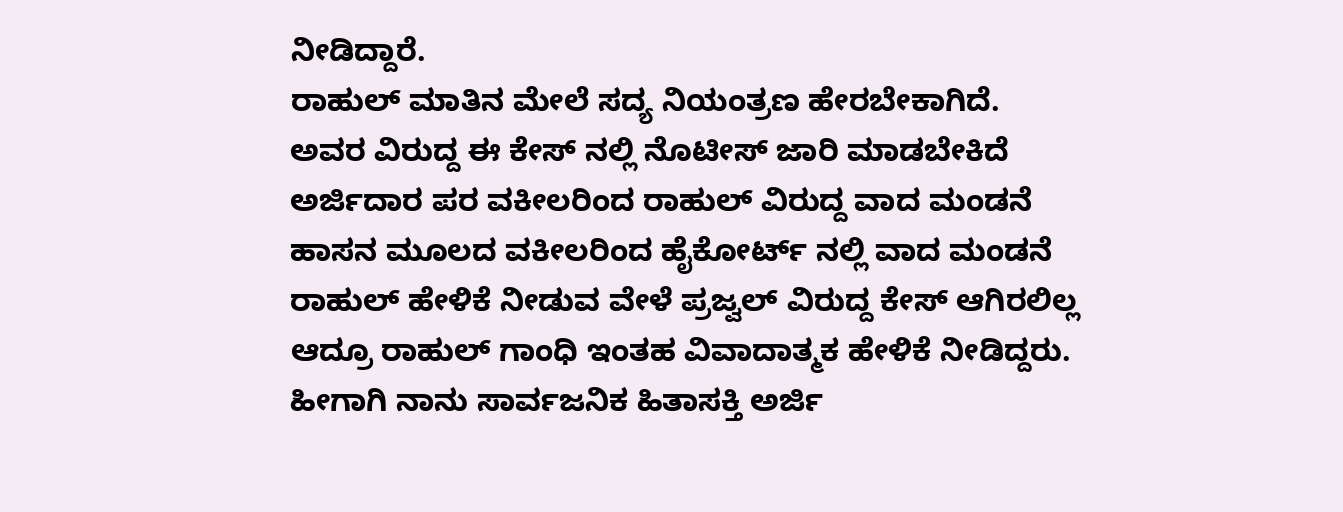ನೀಡಿದ್ದಾರೆ.
ರಾಹುಲ್ ಮಾತಿನ ಮೇಲೆ ಸದ್ಯ ನಿಯಂತ್ರಣ ಹೇರಬೇಕಾಗಿದೆ.
ಅವರ ವಿರುದ್ದ ಈ ಕೇಸ್ ನಲ್ಲಿ ನೊಟೀಸ್ ಜಾರಿ ಮಾಡಬೇಕಿದೆ
ಅರ್ಜಿದಾರ ಪರ ವಕೀಲರಿಂದ ರಾಹುಲ್ ವಿರುದ್ದ ವಾದ ಮಂಡನೆ
ಹಾಸನ ಮೂಲದ ವಕೀಲರಿಂದ ಹೈಕೋರ್ಟ್ ನಲ್ಲಿ ವಾದ ಮಂಡನೆ
ರಾಹುಲ್ ಹೇಳಿಕೆ ನೀಡುವ ವೇಳೆ ಪ್ರಜ್ವಲ್ ವಿರುದ್ದ ಕೇಸ್ ಆಗಿರಲಿಲ್ಲ
ಆದ್ರೂ ರಾಹುಲ್ ಗಾಂಧಿ ಇಂತಹ ವಿವಾದಾತ್ಮಕ ಹೇಳಿಕೆ ನೀಡಿದ್ದರು.
ಹೀಗಾಗಿ ನಾನು ಸಾರ್ವಜನಿಕ ಹಿತಾಸಕ್ತಿ ಅರ್ಜಿ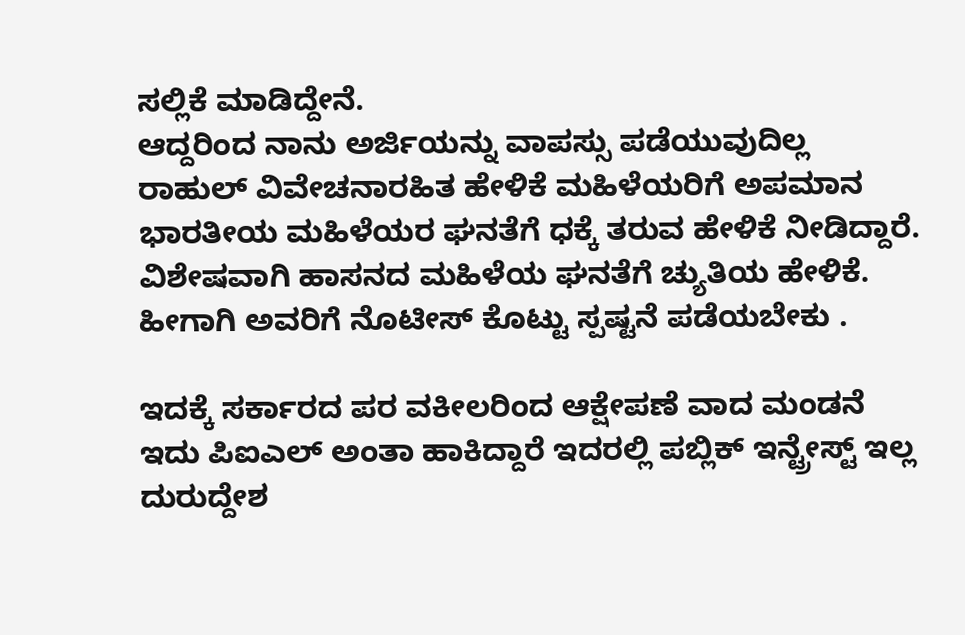ಸಲ್ಲಿಕೆ ಮಾಡಿದ್ದೇನೆ.
ಆದ್ದರಿಂದ ನಾನು ಅರ್ಜಿಯನ್ನು ವಾಪಸ್ಸು ಪಡೆಯುವುದಿಲ್ಲ
ರಾಹುಲ್ ವಿವೇಚನಾರಹಿತ ಹೇಳಿಕೆ ಮಹಿಳೆಯರಿಗೆ ಅಪಮಾನ
ಭಾರತೀಯ ಮಹಿಳೆಯರ ಘನತೆಗೆ ಧಕ್ಕೆ ತರುವ ಹೇಳಿಕೆ ನೀಡಿದ್ದಾರೆ.
ವಿಶೇಷವಾಗಿ ಹಾಸನದ ಮಹಿಳೆಯ ಘನತೆಗೆ ಚ್ಯುತಿಯ ಹೇಳಿಕೆ.
ಹೀಗಾಗಿ ಅವರಿಗೆ ನೊಟೀಸ್ ಕೊಟ್ಟು ಸ್ಪಷ್ಟನೆ ಪಡೆಯಬೇಕು .

ಇದಕ್ಕೆ ಸರ್ಕಾರದ ಪರ ವಕೀಲರಿಂದ ಆಕ್ಷೇಪಣೆ ವಾದ ಮಂಡನೆ
ಇದು ಪಿಐಎಲ್ ಅಂತಾ ಹಾಕಿದ್ದಾರೆ ಇದರಲ್ಲಿ ಪಬ್ಲಿಕ್ ಇನ್ಟ್ರೇಸ್ಟ್ ಇಲ್ಲ
ದುರುದ್ದೇಶ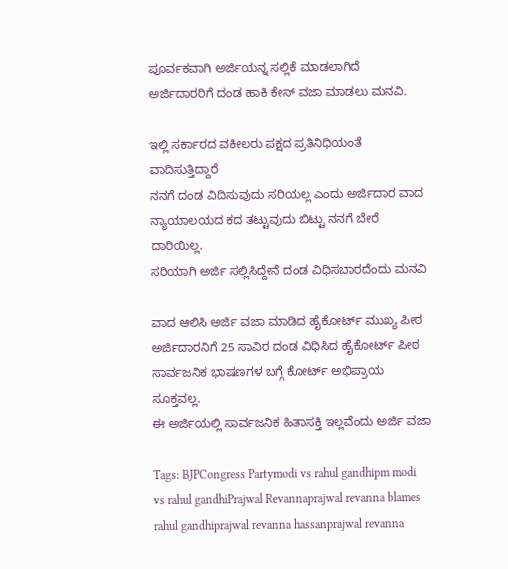ಪೂರ್ವಕವಾಗಿ ಅರ್ಜಿಯನ್ನ ಸಲ್ಲಿಕೆ ಮಾಡಲಾಗಿದೆ
ಅರ್ಜಿದಾರರಿಗೆ ದಂಡ ಹಾಕಿ ಕೇಸ್ ವಜಾ ಮಾಡಲು ಮನವಿ.

ಇಲ್ಲಿ ಸರ್ಕಾರದ ವಕೀಲರು ಪಕ್ಷದ ಪ್ರತಿನಿಧಿಯಂತೆ ವಾದಿಸುತ್ತಿದ್ದಾರೆ
ನನಗೆ ದಂಡ ವಿದಿಸುವುದು ಸರಿಯಲ್ಲ ಎಂದು ಅರ್ಜಿದಾರ ವಾದ
ನ್ಯಾಯಾಲಯದ ಕದ ತಟ್ಟುವುದು ಬಿಟ್ಟು ನನಗೆ ಬೇರೆ ದಾರಿಯಿಲ್ಲ.
ಸರಿಯಾಗಿ ಅರ್ಜಿ ಸಲ್ಲಿಸಿದ್ದೇನೆ ದಂಡ ವಿಧಿಸಬಾರದೆಂದು ಮನವಿ

ವಾದ ಆಲಿಸಿ ಅರ್ಜಿ ವಜಾ ಮಾಡಿದ ಹೈಕೋರ್ಟ್ ಮುಖ್ಯ ಪೀಠ
ಅರ್ಜಿದಾರನಿಗೆ 25 ಸಾವಿರ ದಂಡ ವಿಧಿಸಿದ ಹೈಕೋರ್ಟ್ ಪೀಠ
ಸಾರ್ವಜನಿಕ ಭಾಷಣಗಳ ಬಗ್ಗೆ ಕೋರ್ಟ್ ಅಭಿಪ್ರಾಯ ಸೂಕ್ತವಲ್ಲ.
ಈ ಅರ್ಜಿಯಲ್ಲಿ ಸಾರ್ವಜನಿಕ ಹಿತಾಸಕ್ತಿ ಇಲ್ಲವೆಂದು ಅರ್ಜಿ ವಜಾ

Tags: BJPCongress Partymodi vs rahul gandhipm modi vs rahul gandhiPrajwal Revannaprajwal revanna blames rahul gandhiprajwal revanna hassanprajwal revanna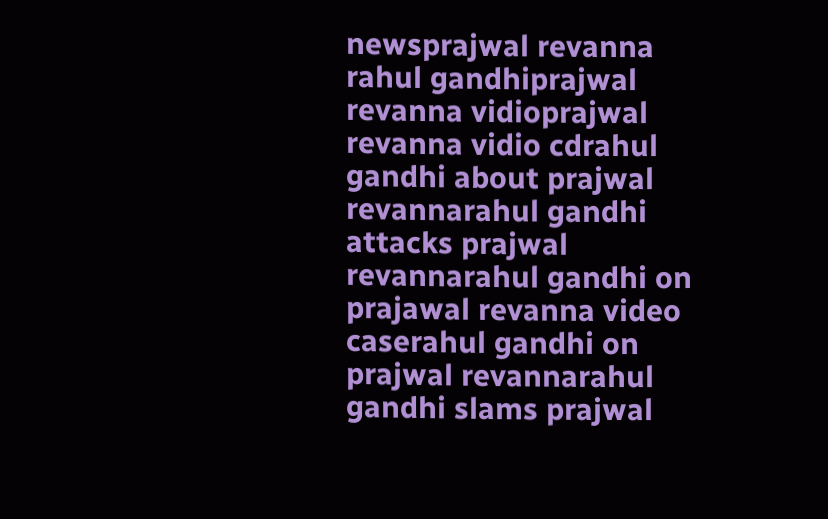newsprajwal revanna rahul gandhiprajwal revanna vidioprajwal revanna vidio cdrahul gandhi about prajwal revannarahul gandhi attacks prajwal revannarahul gandhi on prajawal revanna video caserahul gandhi on prajwal revannarahul gandhi slams prajwal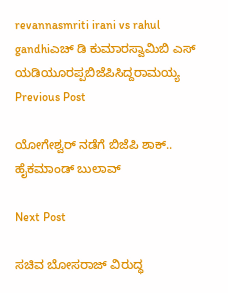revannasmriti irani vs rahul gandhiಎಚ್ ಡಿ ಕುಮಾರಸ್ವಾಮಿಬಿ ಎಸ್ ಯಡಿಯೂರಪ್ಪಬಿಜೆಪಿಸಿದ್ದರಾಮಯ್ಯ
Previous Post

ಯೋಗೇಶ್ವರ್‌‌ ನಡೆಗೆ ಬಿಜೆಪಿ ಶಾಕ್‌.. ಹೈಕಮಾಂಡ್‌ ಬುಲಾವ್‌

Next Post

ಸಚಿವ ಬೋಸರಾಜ್‌ ವಿರುದ್ಧ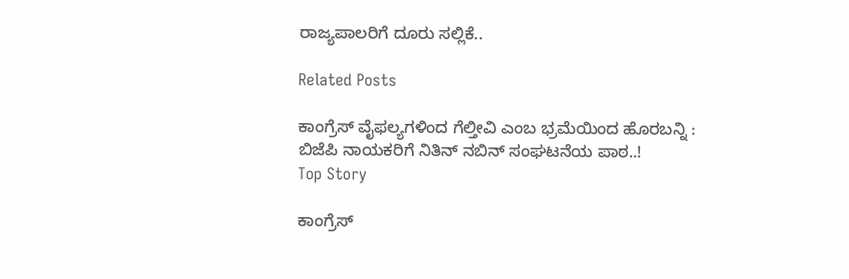ರಾಜ್ಯಪಾಲರಿಗೆ ದೂರು ಸಲ್ಲಿಕೆ..

Related Posts

ಕಾಂಗ್ರೆಸ್‌ ವೈಫಲ್ಯಗಳಿಂದ ಗೆಲ್ತೀವಿ ಎಂಬ ಭ್ರಮೆಯಿಂದ ಹೊರಬನ್ನಿ : ಬಿಜೆಪಿ ನಾಯಕರಿಗೆ ನಿತಿನ್‌ ನಬಿನ್‌ ಸಂಘಟನೆಯ ಪಾಠ..!
Top Story

ಕಾಂಗ್ರೆಸ್‌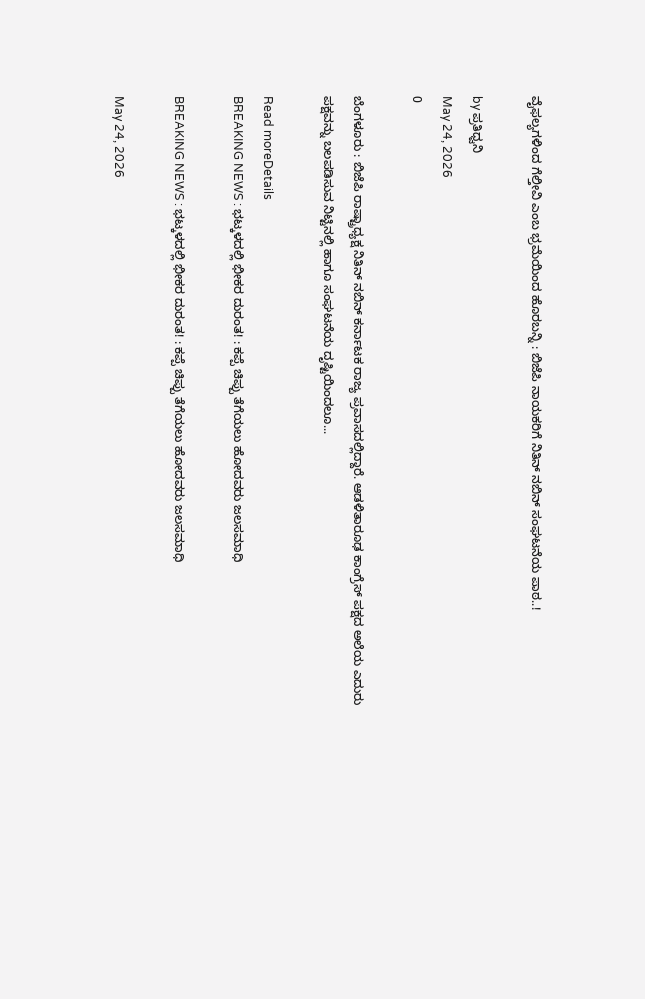ವೈಫಲ್ಯಗಳಿಂದ ಗೆಲ್ತೀವಿ ಎಂಬ ಭ್ರಮೆಯಿಂದ ಹೊರಬನ್ನಿ : ಬಿಜೆಪಿ ನಾಯಕರಿಗೆ ನಿತಿನ್‌ ನಬಿನ್‌ ಸಂಘಟನೆಯ ಪಾಠ..!

by ಪ್ರತಿಧ್ವನಿ
May 24, 2026
0

ಬೆಂಗಳೂರು : ಬಿಜೆಪಿ ರಾಷ್ಟ್ರಾಧ್ಯಕ್ಷ ನಿತಿನ್‌ ನಬಿನ್‌ ಕರ್ನಾಟಕ ರಾಜ್ಯ ಪ್ರವಾಸದಲ್ಲಿದ್ದಾರೆ. ಆಡಳಿತಾರೂಢ ಕಾಂಗ್ರೆಸ್‌ ಪಕ್ಷದ ಅಲೆಯ ಎದುರು ಪಕ್ಷವನ್ನು ಬಲಪಡಿಸುವ ನಿಟ್ಟಿನಲ್ಲಿ ಹಾಗೂ ಸಂಘಟನೆಯ ದೃಷ್ಟಿಯಿಂದಲೂ...

Read moreDetails
BREAKING NEWS : ಭಟ್ಕಳದಲ್ಲಿ ಭೀಕರ ದುರಂತ! : ಕಪ್ಪೆ ಚಿಪ್ಪು ತೆಗೆಯಲು ಹೋದವರು ಜಲಸಮಾಧಿ

BREAKING NEWS : ಭಟ್ಕಳದಲ್ಲಿ ಭೀಕರ ದುರಂತ! : ಕಪ್ಪೆ ಚಿಪ್ಪು ತೆಗೆಯಲು ಹೋದವರು ಜಲಸಮಾಧಿ

May 24, 2026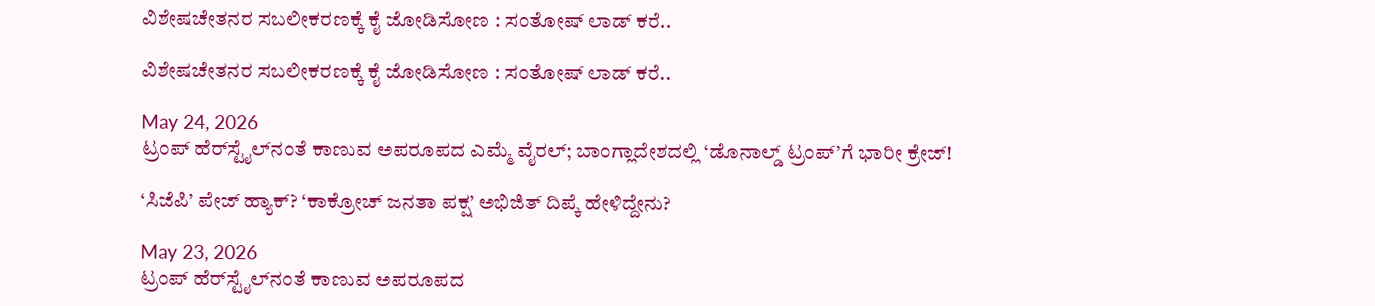ವಿಶೇಷಚೇತನರ ಸಬಲೀಕರಣಕ್ಕೆ ಕೈ ಜೋಡಿಸೋಣ : ಸಂತೋಷ್‌ ಲಾಡ್‌ ಕರೆ..

ವಿಶೇಷಚೇತನರ ಸಬಲೀಕರಣಕ್ಕೆ ಕೈ ಜೋಡಿಸೋಣ : ಸಂತೋಷ್‌ ಲಾಡ್‌ ಕರೆ..

May 24, 2026
ಟ್ರಂಪ್‌ ಹೆರ್‌ಸ್ಟೈಲ್‌ನಂತೆ ಕಾಣುವ ಅಪರೂಪದ ಎಮ್ಮೆ ವೈರಲ್‌; ಬಾಂಗ್ಲಾದೇಶದಲ್ಲಿ ‘ಡೊನಾಲ್ಡ್ ಟ್ರಂಪ್’ಗೆ ಭಾರೀ ಕ್ರೇಜ್!

‘ಸಿಜೆಪಿ’ ಪೇಜ್ ಹ್ಯಾಕ್‌? ‘ಕಾಕ್ರೋಚ್ ಜನತಾ ಪಕ್ಷ’ ಅಭಿಜಿತ್ ದಿಪ್ಕೆ ಹೇಳಿದ್ದೇನು?

May 23, 2026
ಟ್ರಂಪ್‌ ಹೆರ್‌ಸ್ಟೈಲ್‌ನಂತೆ ಕಾಣುವ ಅಪರೂಪದ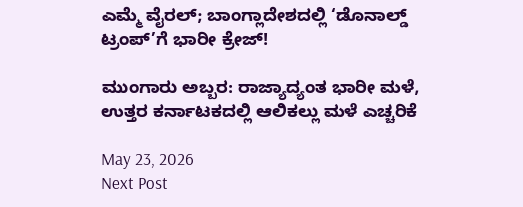ಎಮ್ಮೆ ವೈರಲ್‌; ಬಾಂಗ್ಲಾದೇಶದಲ್ಲಿ ‘ಡೊನಾಲ್ಡ್ ಟ್ರಂಪ್’ಗೆ ಭಾರೀ ಕ್ರೇಜ್!

ಮುಂಗಾರು ಅಬ್ಬರ: ರಾಜ್ಯಾದ್ಯಂತ ಭಾರೀ ಮಳೆ, ಉತ್ತರ ಕರ್ನಾಟಕದಲ್ಲಿ ಆಲಿಕಲ್ಲು ಮಳೆ ಎಚ್ಚರಿಕೆ

May 23, 2026
Next Post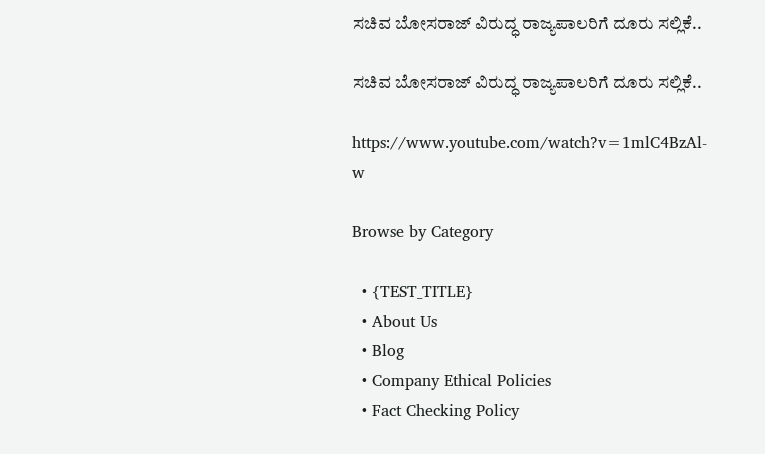ಸಚಿವ ಬೋಸರಾಜ್‌ ವಿರುದ್ಧ ರಾಜ್ಯಪಾಲರಿಗೆ ದೂರು ಸಲ್ಲಿಕೆ..

ಸಚಿವ ಬೋಸರಾಜ್‌ ವಿರುದ್ಧ ರಾಜ್ಯಪಾಲರಿಗೆ ದೂರು ಸಲ್ಲಿಕೆ..

https://www.youtube.com/watch?v=1mlC4BzAl-w

Browse by Category

  • {TEST_TITLE}
  • About Us
  • Blog
  • Company Ethical Policies
  • Fact Checking Policy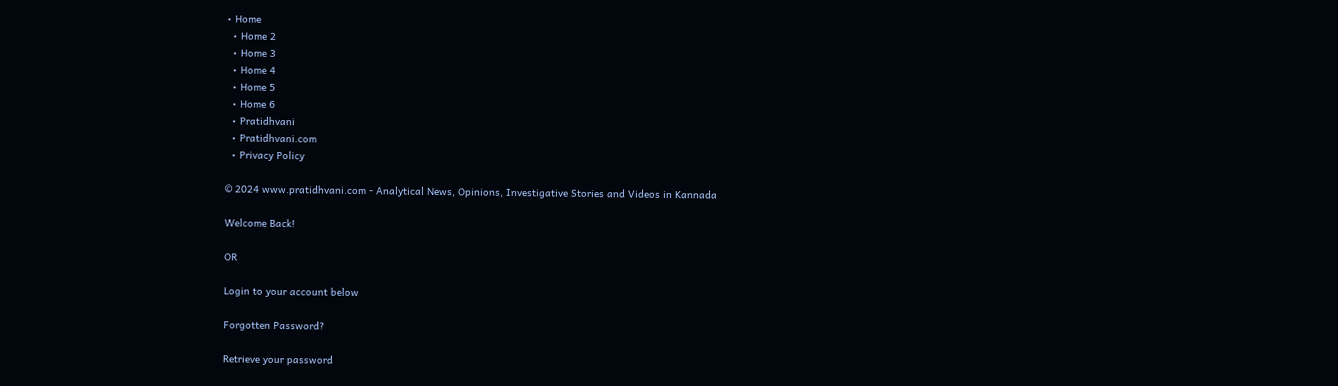• Home
  • Home 2
  • Home 3
  • Home 4
  • Home 5
  • Home 6
  • Pratidhvani
  • Pratidhvani.com
  • Privacy Policy

© 2024 www.pratidhvani.com - Analytical News, Opinions, Investigative Stories and Videos in Kannada

Welcome Back!

OR

Login to your account below

Forgotten Password?

Retrieve your password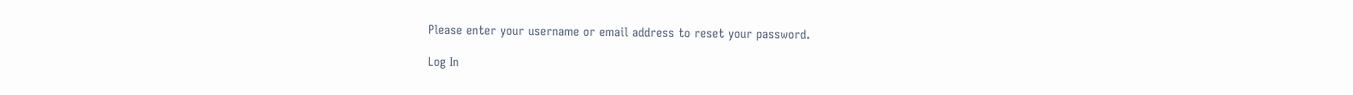Please enter your username or email address to reset your password.

Log In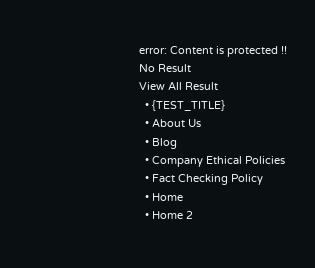error: Content is protected !!
No Result
View All Result
  • {TEST_TITLE}
  • About Us
  • Blog
  • Company Ethical Policies
  • Fact Checking Policy
  • Home
  • Home 2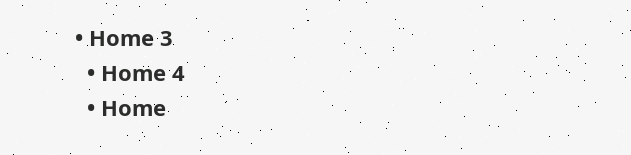• Home 3
  • Home 4
  • Home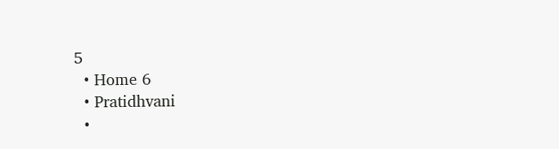5
  • Home 6
  • Pratidhvani
  •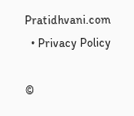Pratidhvani.com
  • Privacy Policy

©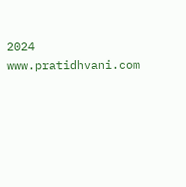2024 www.pratidhvani.com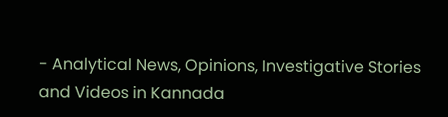- Analytical News, Opinions, Investigative Stories and Videos in Kannada